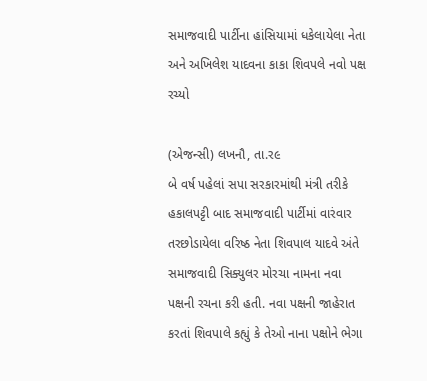સમાજવાદી પાર્ટીના હાંસિયામાં ધકેલાયેલા નેતા અને અખિલેશ યાદવના કાકા શિવપલે નવો પક્ષ રચ્યો

(એજન્સી) લખનૌ, તા.ર૯
બે વર્ષ પહેલાં સપા સરકારમાંથી મંત્રી તરીકે હકાલપટ્ટી બાદ સમાજવાદી પાર્ટીમાં વારંવાર તરછોડાયેલા વરિષ્ઠ નેતા શિવપાલ યાદવે અંતે સમાજવાદી સિક્યુલર મોરચા નામના નવા પક્ષની રચના કરી હતી. નવા પક્ષની જાહેરાત કરતાં શિવપાલે કહ્યું કે તેઓ નાના પક્ષોને ભેગા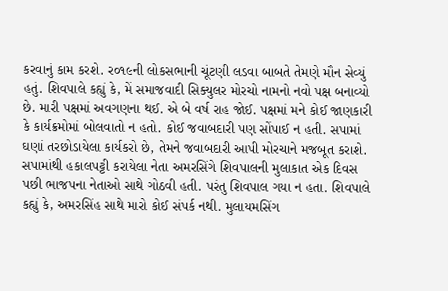કરવાનું કામ કરશે. ર૦૧૯ની લોકસભાની ચૂંટણી લડવા બાબતે તેમણે મૌન સેવ્યું હતું. શિવપાલે કહ્યું કે, મેં સમાજવાદી સિક્યુલર મોરચો નામનો નવો પક્ષ બનાવ્યો છે. મારી પક્ષમાં અવગણના થઈ. એ બે વર્ષ રાહ જોઈ. પક્ષમાં મને કોઈ જાણકારી કે કાર્યક્રમોમાં બોલવાતો ન હતો. કોઈ જવાબદારી પણ સોંપાઈ ન હતી. સપામાં ઘણાં તરછોડાયેલા કાર્યકરો છે, તેમને જવાબદારી આપી મોરચાને મજબૂત કરાશે. સપામાંથી હકાલપટ્ટી કરાયેલા નેતા અમરસિંગે શિવપાલની મુલાકાત એક દિવસ પછી ભાજપના નેતાઓ સાથે ગોઠવી હતી. પરંતુ શિવપાલ ગયા ન હતા. શિવપાલે કહ્યું કે, અમરસિંહ સાથે મારો કોઈ સંપર્ક નથી. મુલાયમસિંગ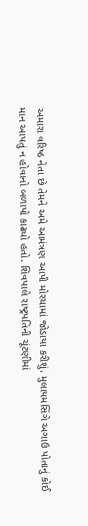અમારા વરિષ્ઠ નેતા છે તેમને અમે આમંત્રણ આપી મોરચામાં જોડાયા કરીશું. મુલાયમસિંગે અગાઉ પોતાનું કોઈ માન આપતું ન હોવાનો બળાપો કાઢ્યો હતો. શિવપાલે રાષ્ટ્રપતિની ચૂંટણીમાં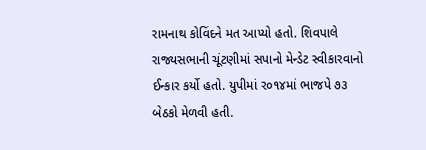રામનાથ કોવિંદને મત આપ્યો હતો. શિવપાલે રાજ્યસભાની ચૂંટણીમાં સપાનો મેન્ડેટ સ્વીકારવાનો ઈન્કાર કર્યો હતો. યુપીમાં ર૦૧૪માં ભાજપે ૭૩ બેઠકો મેળવી હતી.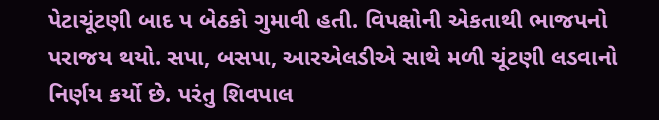પેટાચૂંટણી બાદ પ બેઠકો ગુમાવી હતી. વિપક્ષોની એકતાથી ભાજપનો પરાજય થયો. સપા, બસપા, આરએલડીએ સાથે મળી ચૂંટણી લડવાનો નિર્ણય કર્યો છે. પરંતુ શિવપાલ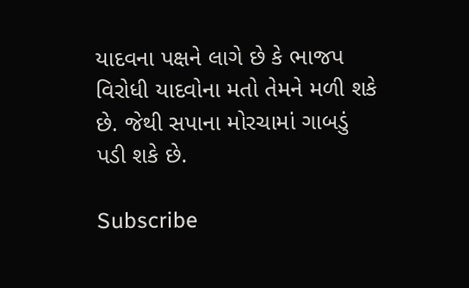યાદવના પક્ષને લાગે છે કે ભાજપ વિરોધી યાદવોના મતો તેમને મળી શકે છે. જેથી સપાના મોરચામાં ગાબડું પડી શકે છે.

Subscribe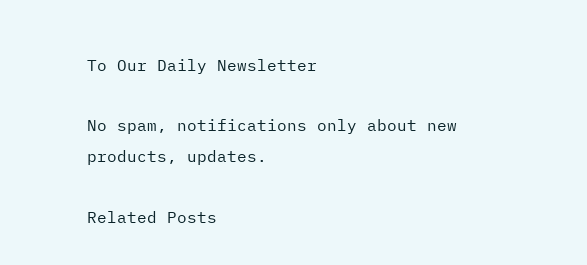To Our Daily Newsletter

No spam, notifications only about new products, updates.

Related Posts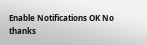Enable Notifications OK No thanks